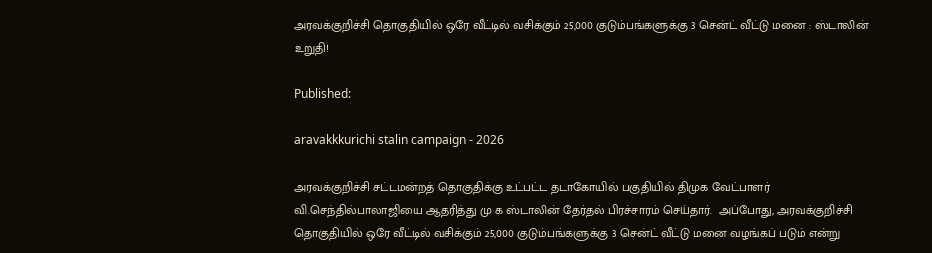அரவக்குறிச்சி தொகுதியில் ஒரே வீட்டில் வசிக்கும் 25,000 குடும்பங்களுக்கு 3 சென்ட் வீட்டு மனை : ஸ்டாலின் உறுதி!

Published:

aravakkkurichi stalin campaign - 2026

அரவக்குறிச்சி சட்டமன்றத் தொகுதிக்கு உட்பட்ட தடாகோயில் பகுதியில் திமுக வேட்பாளர் வி.செந்தில்பாலாஜியை ஆதரித்து மு க ஸ்டாலின் தேர்தல் பிரச்சாரம் செய்தார்.  அப்போது, அரவக்குறிச்சி தொகுதியில் ஒரே வீட்டில் வசிக்கும் 25,000 குடும்பங்களுக்கு 3 சென்ட் வீட்டு மனை வழங்கப் படும் என்று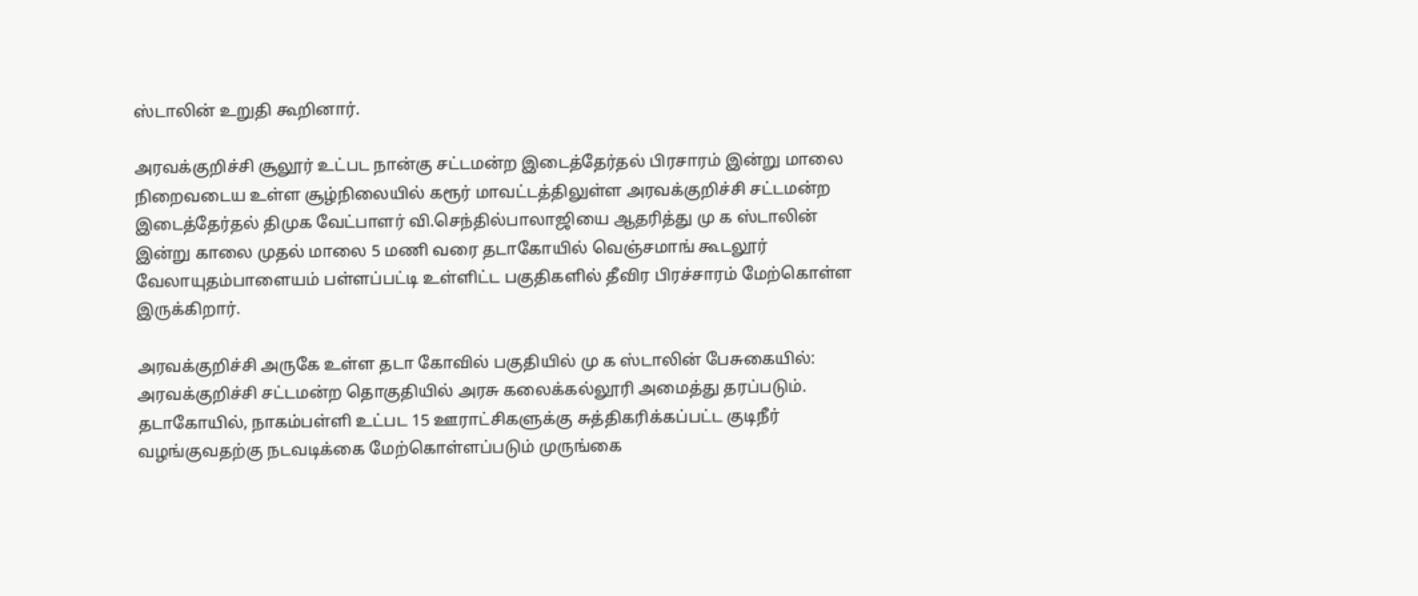ஸ்டாலின் உறுதி கூறினார்.

அரவக்குறிச்சி சூலூர் உட்பட நான்கு சட்டமன்ற இடைத்தேர்தல் பிரசாரம் இன்று மாலை நிறைவடைய உள்ள சூழ்நிலையில் கரூர் மாவட்டத்திலுள்ள அரவக்குறிச்சி சட்டமன்ற இடைத்தேர்தல் திமுக வேட்பாளர் வி.செந்தில்பாலாஜியை ஆதரித்து மு க ஸ்டாலின் இன்று காலை முதல் மாலை 5 மணி வரை தடாகோயில் வெஞ்சமாங் கூடலூர் வேலாயுதம்பாளையம் பள்ளப்பட்டி உள்ளிட்ட பகுதிகளில் தீவிர பிரச்சாரம் மேற்கொள்ள இருக்கிறார்.

அரவக்குறிச்சி அருகே உள்ள தடா கோவில் பகுதியில் மு க ஸ்டாலின் பேசுகையில்: அரவக்குறிச்சி சட்டமன்ற தொகுதியில் அரசு கலைக்கல்லூரி அமைத்து தரப்படும். தடாகோயில், நாகம்பள்ளி உட்பட 15 ஊராட்சிகளுக்கு சுத்திகரிக்கப்பட்ட குடிநீர் வழங்குவதற்கு நடவடிக்கை மேற்கொள்ளப்படும் முருங்கை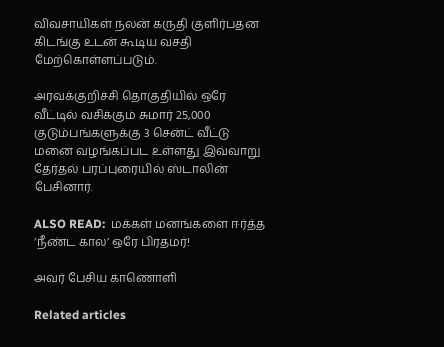விவசாயிகள் நலன் கருதி குளிர்பதன கிடங்கு உடன் கூடிய வசதி மேற்கொள்ளப்படும்.

அரவக்குறிச்சி தொகுதியில் ஒரே வீட்டில் வசிக்கும் சுமார் 25,000 குடும்பங்களுக்கு 3 சென்ட் வீட்டு மனை வழங்கப்பட உள்ளது இவ்வாறு தேர்தல் பரப்புரையில் ஸ்டாலின் பேசினார்.

ALSO READ:  மக்கள் மனங்களை ஈர்த்த ‘நீண்ட கால’ ஒரே பிரதமர்!

அவர் பேசிய காணொளி

Related articles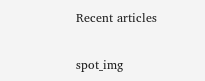Recent articles

spot_img